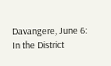Davangere, June 6: In the District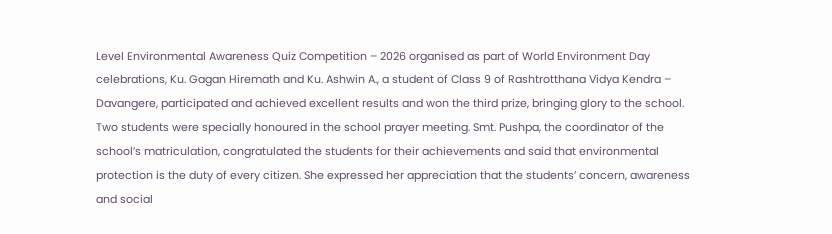Level Environmental Awareness Quiz Competition – 2026 organised as part of World Environment Day celebrations, Ku. Gagan Hiremath and Ku. Ashwin A., a student of Class 9 of Rashtrotthana Vidya Kendra – Davangere, participated and achieved excellent results and won the third prize, bringing glory to the school.
Two students were specially honoured in the school prayer meeting. Smt. Pushpa, the coordinator of the school’s matriculation, congratulated the students for their achievements and said that environmental protection is the duty of every citizen. She expressed her appreciation that the students’ concern, awareness and social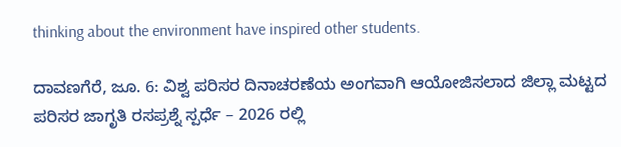thinking about the environment have inspired other students.

ದಾವಣಗೆರೆ, ಜೂ. 6: ವಿಶ್ವ ಪರಿಸರ ದಿನಾಚರಣೆಯ ಅಂಗವಾಗಿ ಆಯೋಜಿಸಲಾದ ಜಿಲ್ಲಾ ಮಟ್ಟದ ಪರಿಸರ ಜಾಗೃತಿ ರಸಪ್ರಶ್ನೆ ಸ್ಪರ್ಧೆ – 2026 ರಲ್ಲಿ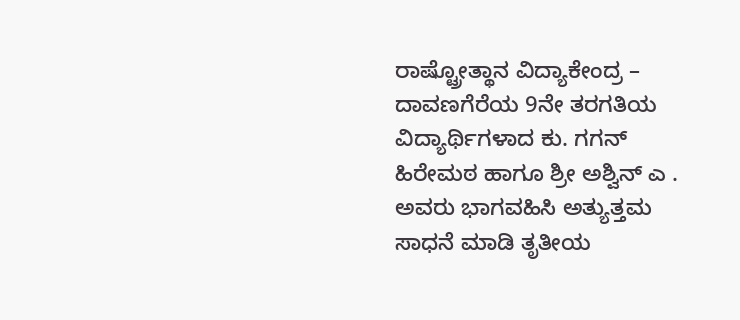ರಾಷ್ಟ್ರೋತ್ಥಾನ ವಿದ್ಯಾಕೇಂದ್ರ – ದಾವಣಗೆರೆಯ 9ನೇ ತರಗತಿಯ ವಿದ್ಯಾರ್ಥಿಗಳಾದ ಕು. ಗಗನ್ ಹಿರೇಮಠ ಹಾಗೂ ಶ್ರೀ ಅಶ್ವಿನ್ ಎ . ಅವರು ಭಾಗವಹಿಸಿ ಅತ್ಯುತ್ತಮ ಸಾಧನೆ ಮಾಡಿ ತೃತೀಯ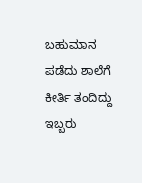ಬಹುಮಾನ ಪಡೆದು ಶಾಲೆಗೆ ಕೀರ್ತಿ ತಂದಿದ್ದು ಇಬ್ಬರು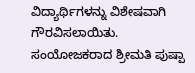ವಿದ್ಯಾರ್ಥಿಗಳನ್ನು ವಿಶೇಷವಾಗಿ ಗೌರವಿಸಲಾಯಿತು. ಸಂಯೋಜಕರಾದ ಶ್ರೀಮತಿ ಪುಷ್ಪಾ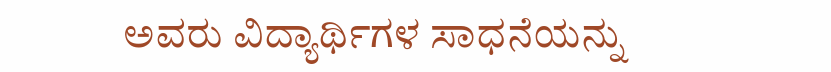ಅವರು ವಿದ್ಯಾರ್ಥಿಗಳ ಸಾಧನೆಯನ್ನು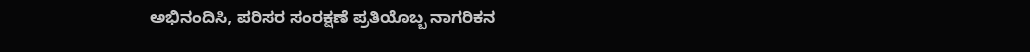ಅಭಿನಂದಿಸಿ, ಪರಿಸರ ಸಂರಕ್ಷಣೆ ಪ್ರತಿಯೊಬ್ಬ ನಾಗರಿಕನ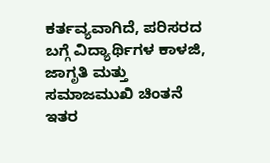ಕರ್ತವ್ಯವಾಗಿದೆ, ಪರಿಸರದ ಬಗ್ಗೆ ವಿದ್ಯಾರ್ಥಿಗಳ ಕಾಳಜಿ, ಜಾಗೃತಿ ಮತ್ತು ಸಮಾಜಮುಖಿ ಚಿಂತನೆ ಇತರ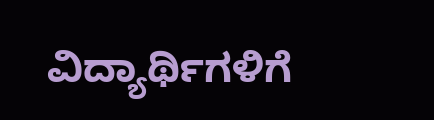ವಿದ್ಯಾರ್ಥಿಗಳಿಗೆ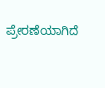ಪ್ರೇರಣೆಯಾಗಿದೆ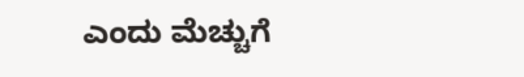ಎಂದು ಮೆಚ್ಚುಗೆ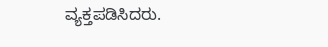ವ್ಯಕ್ತಪಡಿಸಿದರು.